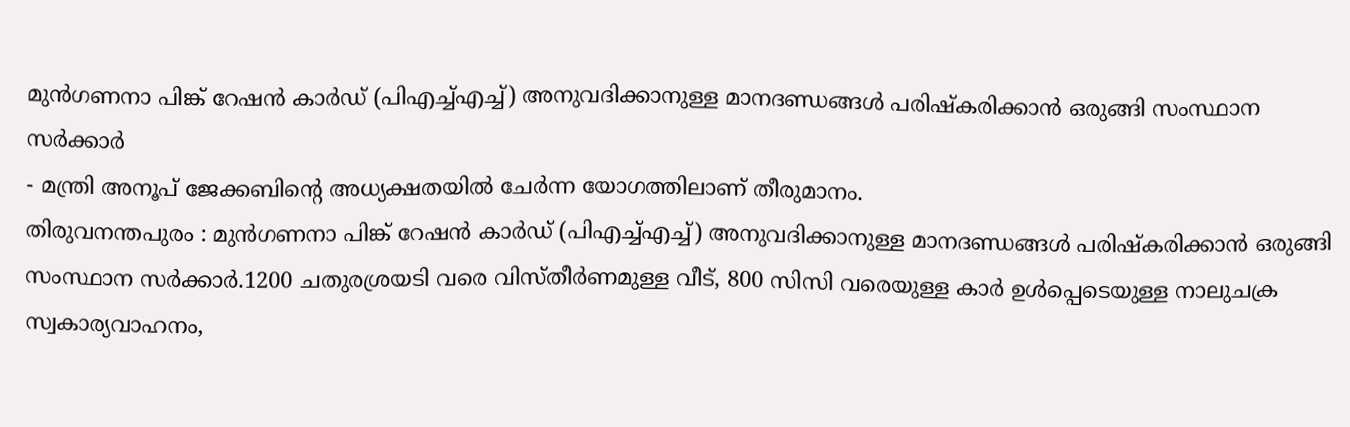മുൻഗണനാ പിങ്ക് റേഷൻ കാർഡ് (പിഎച്ച്എച്ച്) അനുവദിക്കാനുള്ള മാനദണ്ഡങ്ങൾ പരിഷ്കരിക്കാൻ ഒരുങ്ങി സംസ്ഥാന സർക്കാർ
- മന്ത്രി അനൂപ് ജേക്കബിന്റെ അധ്യക്ഷതയിൽ ചേർന്ന യോഗത്തിലാണ് തീരുമാനം.
തിരുവനന്തപുരം : മുൻഗണനാ പിങ്ക് റേഷൻ കാർഡ് (പിഎച്ച്എച്ച്) അനുവദിക്കാനുള്ള മാനദണ്ഡങ്ങൾ പരിഷ്കരിക്കാൻ ഒരുങ്ങി സംസ്ഥാന സർക്കാർ.1200 ചതുരശ്രയടി വരെ വിസ്തീർണമുള്ള വീട്, 800 സിസി വരെയുള്ള കാർ ഉൾപ്പെടെയുള്ള നാലുചക്ര സ്വകാര്യവാഹനം,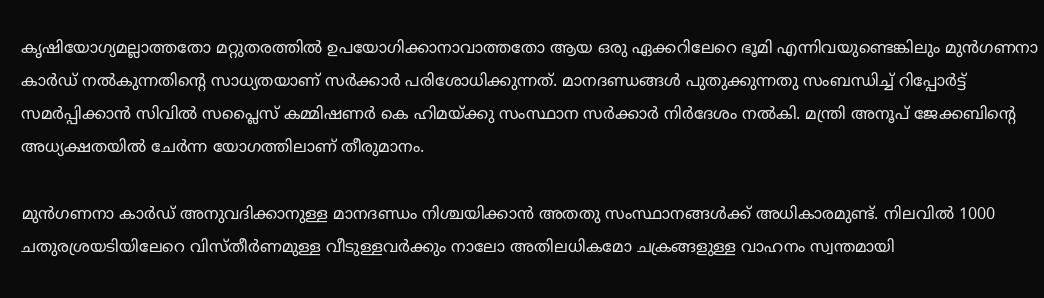കൃഷിയോഗ്യമല്ലാത്തതോ മറ്റുതരത്തിൽ ഉപയോഗിക്കാനാവാത്തതോ ആയ ഒരു ഏക്കറിലേറെ ഭൂമി എന്നിവയുണ്ടെങ്കിലും മുൻഗണനാ കാർഡ് നൽകുന്നതിന്റെ സാധ്യതയാണ് സർക്കാർ പരിശോധിക്കുന്നത്. മാനദണ്ഡങ്ങൾ പുതുക്കുന്നതു സംബന്ധിച്ച് റിപ്പോർട്ട് സമർപ്പിക്കാൻ സിവിൽ സപ്ലൈസ് കമ്മിഷണർ കെ ഹിമയ്ക്കു സംസ്ഥാന സർക്കാർ നിർദേശം നൽകി. മന്ത്രി അനൂപ് ജേക്കബിന്റെ അധ്യക്ഷതയിൽ ചേർന്ന യോഗത്തിലാണ് തീരുമാനം.

മുൻഗണനാ കാർഡ് അനുവദിക്കാനുള്ള മാനദണ്ഡം നിശ്ചയിക്കാൻ അതതു സംസ്ഥാനങ്ങൾക്ക് അധികാരമുണ്ട്. നിലവിൽ 1000 ചതുരശ്രയടിയിലേറെ വിസ്തീർണമുള്ള വീടുള്ളവർക്കും നാലോ അതിലധികമോ ചക്രങ്ങളുള്ള വാഹനം സ്വന്തമായി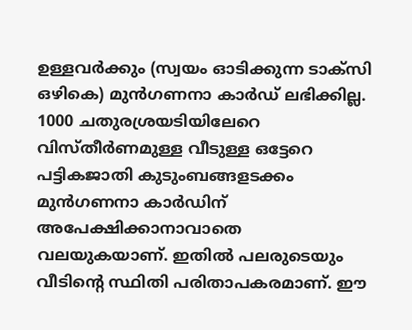ഉള്ളവർക്കും (സ്വയം ഓടിക്കുന്ന ടാക്സി ഒഴികെ) മുൻഗണനാ കാർഡ് ലഭിക്കില്ല. 1000 ചതുരശ്രയടിയിലേറെ വിസ്തീർണമുള്ള വീടുള്ള ഒട്ടേറെ പട്ടികജാതി കുടുംബങ്ങളടക്കം മുൻഗണനാ കാർഡിന് അപേക്ഷിക്കാനാവാതെ വലയുകയാണ്. ഇതിൽ പലരുടെയും വീടിൻ്റെ സ്ഥിതി പരിതാപകരമാണ്. ഈ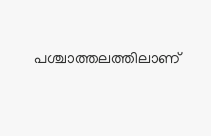പശ്ചാത്തലത്തിലാണ്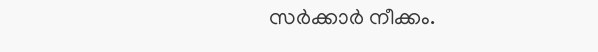സർക്കാർ നീക്കം.